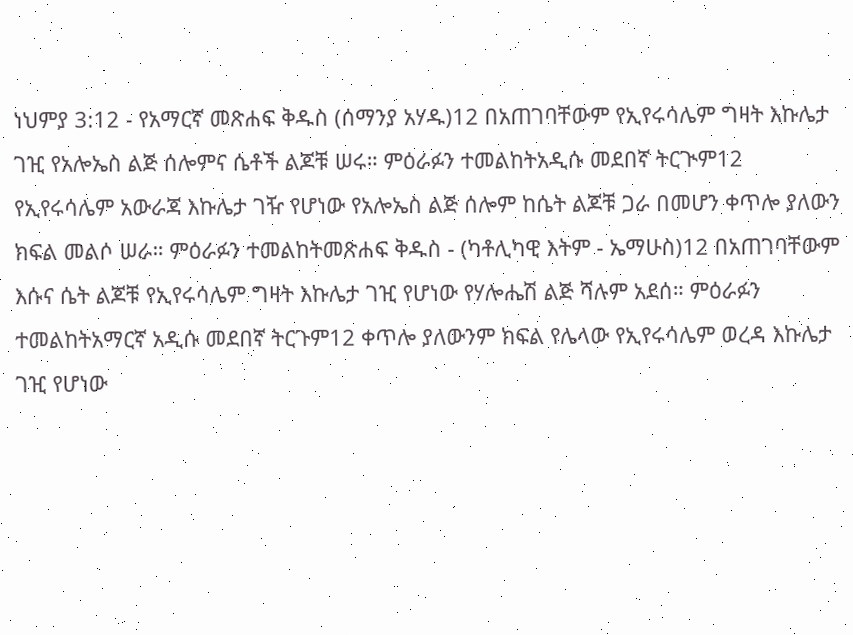ነህምያ 3:12 - የአማርኛ መጽሐፍ ቅዱስ (ሰማንያ አሃዱ)12 በአጠገባቸውም የኢየሩሳሌም ግዛት እኩሌታ ገዢ የአሎኤስ ልጅ ሰሎምና ሴቶች ልጆቹ ሠሩ። ምዕራፉን ተመልከትአዲሱ መደበኛ ትርጒም12 የኢየሩሳሌም አውራጃ እኩሌታ ገዥ የሆነው የአሎኤስ ልጅ ሰሎም ከሴት ልጆቹ ጋራ በመሆን ቀጥሎ ያለውን ክፍል መልሶ ሠራ። ምዕራፉን ተመልከትመጽሐፍ ቅዱስ - (ካቶሊካዊ እትም - ኤማሁስ)12 በአጠገባቸውም እሱና ሴት ልጆቹ የኢየሩሳሌም ግዛት እኩሌታ ገዢ የሆነው የሃሎሔሽ ልጅ ሻሉም አደሰ። ምዕራፉን ተመልከትአማርኛ አዲሱ መደበኛ ትርጉም12 ቀጥሎ ያለውንም ክፍል የሌላው የኢየሩሳሌም ወረዳ እኩሌታ ገዢ የሆነው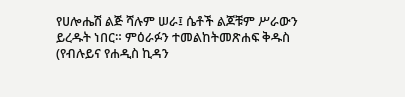የሀሎሔሽ ልጅ ሻሉም ሠራ፤ ሴቶች ልጆቹም ሥራውን ይረዱት ነበር። ምዕራፉን ተመልከትመጽሐፍ ቅዱስ (የብሉይና የሐዲስ ኪዳን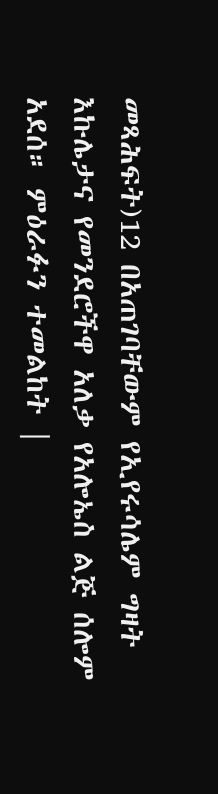መጻሕፍት)12 በአጠገባቸውም የኢየሩሳሌም ግዛት እኩሌታና የመንደሮችዋ አለቃ የአሎኤስ ልጅ ሰሎም አደሰ። ምዕራፉን ተመልከት |